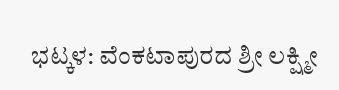ಭಟ್ಕಳ: ವೆಂಕಟಾಪುರದ ಶ್ರೀ ಲಕ್ಷ್ಮೀ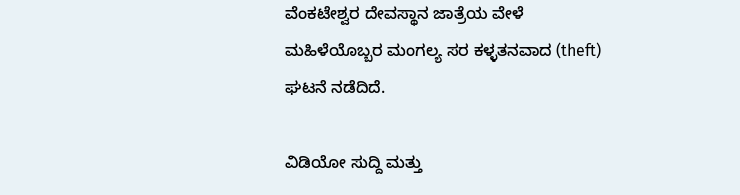ವೆಂಕಟೇಶ್ವರ ದೇವಸ್ಥಾನ ಜಾತ್ರೆಯ ವೇಳೆ ಮಹಿಳೆಯೊಬ್ಬರ ಮಂಗಲ್ಯ ಸರ ಕಳ್ಳತನವಾದ (theft) ಘಟನೆ ನಡೆದಿದೆ.

ವಿಡಿಯೋ ಸುದ್ದಿ ಮತ್ತು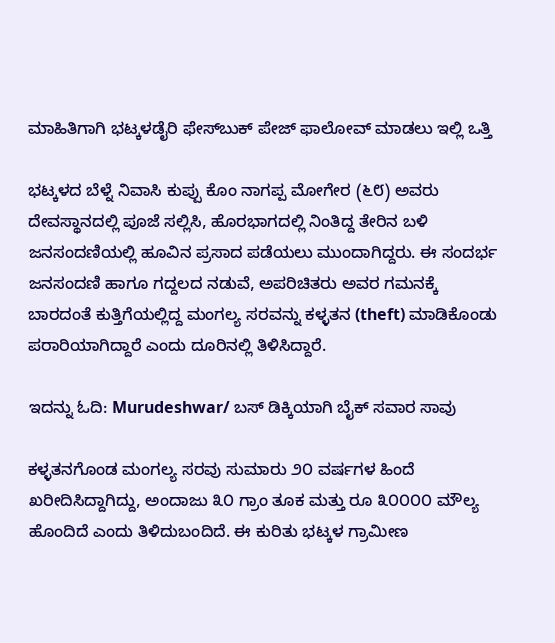ಮಾಹಿತಿಗಾಗಿ ಭಟ್ಕಳಡೈರಿ ಫೇಸ್‌ಬುಕ್‌ ಪೇಜ್ ಫಾಲೋವ್ ಮಾಡಲು ಇಲ್ಲಿ ಒತ್ತಿ

ಭಟ್ಕಳದ ಬೆಳ್ನೆ ನಿವಾಸಿ ಕುಪ್ಪು ಕೊಂ ನಾಗಪ್ಪ ಮೋಗೇರ (೬೮) ಅವರು ದೇವಸ್ಥಾನದಲ್ಲಿ ಪೂಜೆ ಸಲ್ಲಿಸಿ, ಹೊರಭಾಗದಲ್ಲಿ ನಿಂತಿದ್ದ ತೇರಿನ ಬಳಿ ಜನಸಂದಣಿಯಲ್ಲಿ ಹೂವಿನ ಪ್ರಸಾದ ಪಡೆಯಲು ಮುಂದಾಗಿದ್ದರು. ಈ ಸಂದರ್ಭ ಜನಸಂದಣಿ ಹಾಗೂ ಗದ್ದಲದ ನಡುವೆ, ಅಪರಿಚಿತರು ಅವರ ಗಮನಕ್ಕೆ ಬಾರದಂತೆ ಕುತ್ತಿಗೆಯಲ್ಲಿದ್ದ ಮಂಗಲ್ಯ ಸರವನ್ನು ಕಳ್ಳತನ (theft) ಮಾಡಿಕೊಂಡು ಪರಾರಿಯಾಗಿದ್ದಾರೆ ಎಂದು ದೂರಿನಲ್ಲಿ ತಿಳಿಸಿದ್ದಾರೆ.

ಇದನ್ನು ಓದಿ: Murudeshwar/ ಬಸ್ ಡಿಕ್ಕಿಯಾಗಿ ಬೈಕ್ ಸವಾರ ಸಾವು

ಕಳ್ಳತನಗೊಂಡ ಮಂಗಲ್ಯ ಸರವು ಸುಮಾರು ೨೦ ವರ್ಷಗಳ ಹಿಂದೆ ಖರೀದಿಸಿದ್ದಾಗಿದ್ದು, ಅಂದಾಜು ೩೦ ಗ್ರಾಂ ತೂಕ ಮತ್ತು ರೂ ೩೦೦೦೦ ಮೌಲ್ಯ ಹೊಂದಿದೆ ಎಂದು ತಿಳಿದುಬಂದಿದೆ. ಈ ಕುರಿತು ಭಟ್ಕಳ ಗ್ರಾಮೀಣ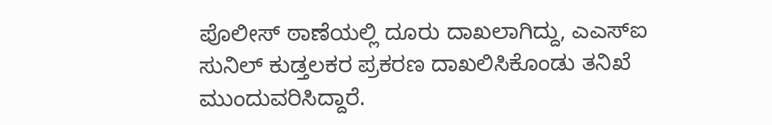ಪೊಲೀಸ್ ಠಾಣೆಯಲ್ಲಿ ದೂರು ದಾಖಲಾಗಿದ್ದು, ಎಎಸ್‌ಐ ಸುನಿಲ್ ಕುಡ್ತಲಕರ ಪ್ರಕರಣ ದಾಖಲಿಸಿಕೊಂಡು ತನಿಖೆ ಮುಂದುವರಿಸಿದ್ದಾರೆ.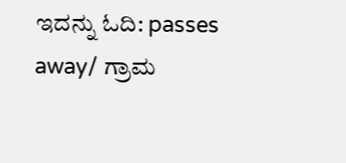ಇದನ್ನು ಓದಿ: passes away/ ಗ್ರಾಮ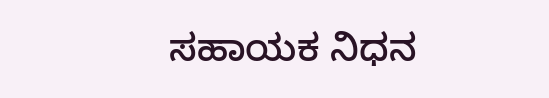ಸಹಾಯಕ ನಿಧನ